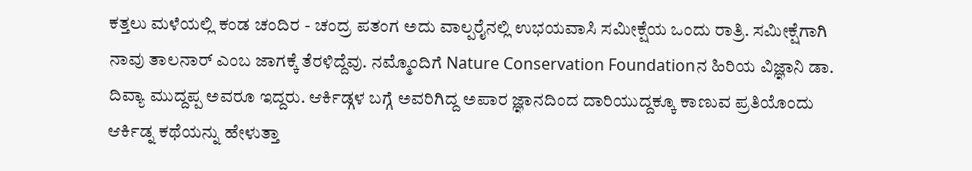ಕತ್ತಲು ಮಳೆಯಲ್ಲಿ ಕಂಡ ಚಂದಿರ - ಚಂದ್ರ ಪತಂಗ ಅದು ವಾಲ್ಪರೈನಲ್ಲಿ ಉಭಯವಾಸಿ ಸಮೀಕ್ಷೆಯ ಒಂದು ರಾತ್ರಿ. ಸಮೀಕ್ಷೆಗಾಗಿ ನಾವು ತಾಲನಾರ್ ಎಂಬ ಜಾಗಕ್ಕೆ ತೆರಳಿದ್ದೆವು. ನಮ್ಮೊಂದಿಗೆ Nature Conservation Foundationನ ಹಿರಿಯ ವಿಜ್ಞಾನಿ ಡಾ. ದಿವ್ಯಾ ಮುದ್ದಪ್ಪ ಅವರೂ ಇದ್ದರು. ಆರ್ಕಿಡ್ಗಳ ಬಗ್ಗೆ ಅವರಿಗಿದ್ದ ಅಪಾರ ಜ್ಞಾನದಿಂದ ದಾರಿಯುದ್ದಕ್ಕೂ ಕಾಣುವ ಪ್ರತಿಯೊಂದು ಆರ್ಕಿಡ್ನ ಕಥೆಯನ್ನು ಹೇಳುತ್ತಾ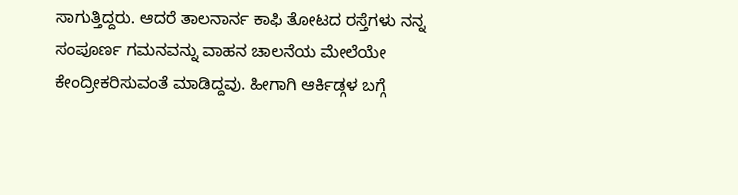ಸಾಗುತ್ತಿದ್ದರು. ಆದರೆ ತಾಲನಾರ್ನ ಕಾಫಿ ತೋಟದ ರಸ್ತೆಗಳು ನನ್ನ ಸಂಪೂರ್ಣ ಗಮನವನ್ನು ವಾಹನ ಚಾಲನೆಯ ಮೇಲೆಯೇ ಕೇಂದ್ರೀಕರಿಸುವಂತೆ ಮಾಡಿದ್ದವು. ಹೀಗಾಗಿ ಆರ್ಕಿಡ್ಗಳ ಬಗ್ಗೆ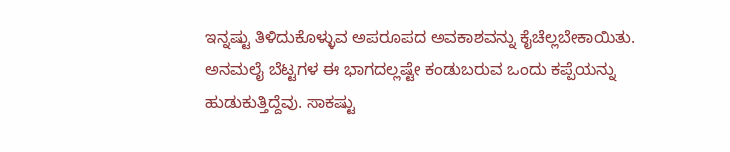ಇನ್ನಷ್ಟು ತಿಳಿದುಕೊಳ್ಳುವ ಅಪರೂಪದ ಅವಕಾಶವನ್ನು ಕೈಚೆಲ್ಲಬೇಕಾಯಿತು. ಅನಮಲೈ ಬೆಟ್ಟಗಳ ಈ ಭಾಗದಲ್ಲಷ್ಟೇ ಕಂಡುಬರುವ ಒಂದು ಕಪ್ಪೆಯನ್ನು ಹುಡುಕುತ್ತಿದ್ದೆವು. ಸಾಕಷ್ಟು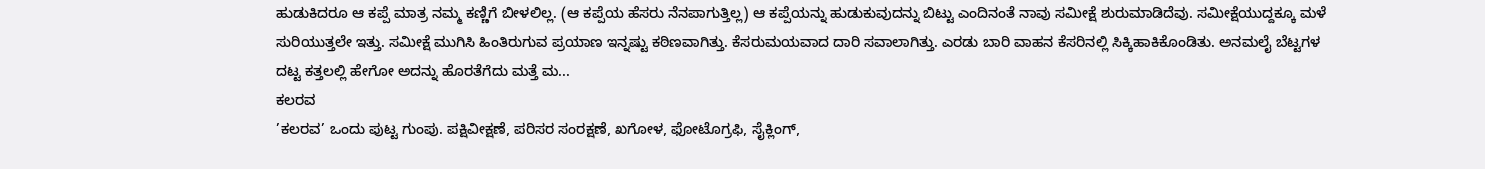ಹುಡುಕಿದರೂ ಆ ಕಪ್ಪೆ ಮಾತ್ರ ನಮ್ಮ ಕಣ್ಣಿಗೆ ಬೀಳಲಿಲ್ಲ. (ಆ ಕಪ್ಪೆಯ ಹೆಸರು ನೆನಪಾಗುತ್ತಿಲ್ಲ) ಆ ಕಪ್ಪೆಯನ್ನು ಹುಡುಕುವುದನ್ನು ಬಿಟ್ಟು ಎಂದಿನಂತೆ ನಾವು ಸಮೀಕ್ಷೆ ಶುರುಮಾಡಿದೆವು. ಸಮೀಕ್ಷೆಯುದ್ದಕ್ಕೂ ಮಳೆ ಸುರಿಯುತ್ತಲೇ ಇತ್ತು. ಸಮೀಕ್ಷೆ ಮುಗಿಸಿ ಹಿಂತಿರುಗುವ ಪ್ರಯಾಣ ಇನ್ನಷ್ಟು ಕಠಿಣವಾಗಿತ್ತು. ಕೆಸರುಮಯವಾದ ದಾರಿ ಸವಾಲಾಗಿತ್ತು. ಎರಡು ಬಾರಿ ವಾಹನ ಕೆಸರಿನಲ್ಲಿ ಸಿಕ್ಕಿಹಾಕಿಕೊಂಡಿತು. ಅನಮಲೈ ಬೆಟ್ಟಗಳ ದಟ್ಟ ಕತ್ತಲಲ್ಲಿ ಹೇಗೋ ಅದನ್ನು ಹೊರತೆಗೆದು ಮತ್ತೆ ಮ...
ಕಲರವ
’ಕಲರವ’ ಒಂದು ಪುಟ್ಟ ಗುಂಪು. ಪಕ್ಷಿವೀಕ್ಷಣೆ, ಪರಿಸರ ಸಂರಕ್ಷಣೆ, ಖಗೋಳ, ಫೋಟೊಗ್ರಫಿ, ಸೈಕ್ಲಿಂಗ್,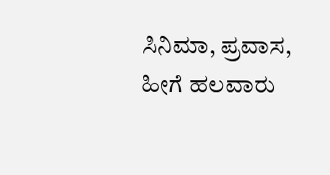ಸಿನಿಮಾ, ಪ್ರವಾಸ, ಹೀಗೆ ಹಲವಾರು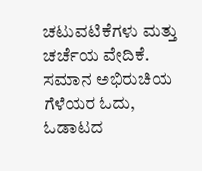ಚಟುವಟಿಕೆಗಳು ಮತ್ತು ಚರ್ಚೆಯ ವೇದಿಕೆ. ಸಮಾನ ಅಭಿರುಚಿಯ ಗೆಳೆಯರ ಓದು, ಓಡಾಟದ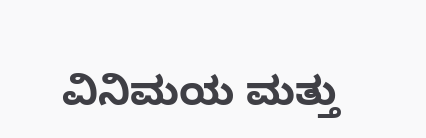ವಿನಿಮಯ ಮತ್ತು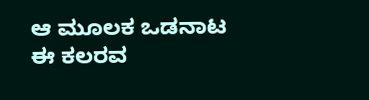ಆ ಮೂಲಕ ಒಡನಾಟ ಈ ಕಲರವ